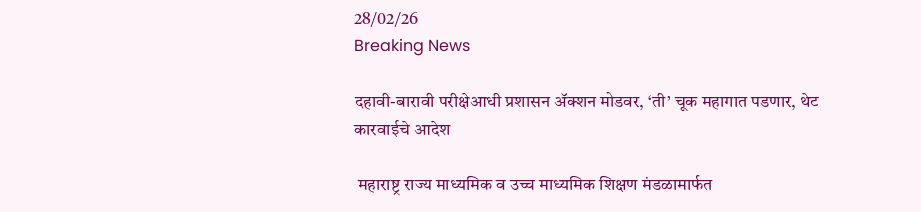28/02/26
Breaking News

दहावी-बारावी परीक्षेआधी प्रशासन ॲक्शन मोडवर, ‘ती’ चूक महागात पडणार, थेट कारवाईचे आदेश

 महाराष्ट्र राज्य माध्यमिक व उच्च माध्यमिक शिक्षण मंडळामार्फत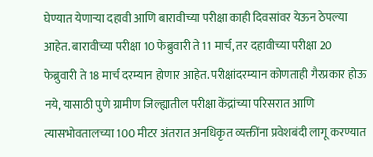घेण्यात येणाऱ्या दहावी आणि बारावीच्या परीक्षा काही दिवसांवर येऊन ठेपल्या आहेत. बारावीच्या परीक्षा 10 फेब्रुवारी ते 11 मार्च, तर दहावीच्या परीक्षा 20 फेब्रुवारी ते 18 मार्च दरम्यान होणार आहेत. परीक्षांदरम्यान कोणताही गैरप्रकार होऊ नये, यासाठी पुणे ग्रामीण जिल्ह्यातील परीक्षा केंद्रांच्या परिसरात आणि त्यासभोवतालच्या 100 मीटर अंतरात अनधिकृत व्यक्तींना प्रवेशबंदी लागू करण्यात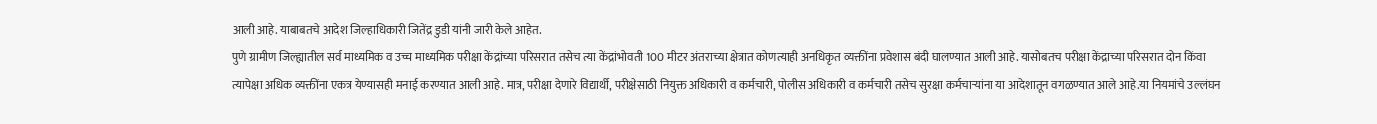आली आहे. याबाबतचे आदेश जिल्हाधिकारी जितेंद्र डुडी यांनी जारी केले आहेत.
पुणे ग्रामीण जिल्ह्यातील सर्व माध्यमिक व उच्च माध्यमिक परीक्षा केंद्रांच्या परिसरात तसेच त्या केंद्रांभोवती 100 मीटर अंतराच्या क्षेत्रात कोणत्याही अनधिकृत व्यक्तींना प्रवेशास बंदी घालण्यात आली आहे. यासोबतच परीक्षा केंद्राच्या परिसरात दोन किंवा त्यापेक्षा अधिक व्यक्तींना एकत्र येण्यासही मनाई करण्यात आली आहे. मात्र, परीक्षा देणारे विद्यार्थी, परीक्षेसाठी नियुक्त अधिकारी व कर्मचारी, पोलीस अधिकारी व कर्मचारी तसेच सुरक्षा कर्मचाऱ्यांना या आदेशातून वगळण्यात आले आहे.या नियमांचे उल्लंघन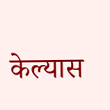केल्यास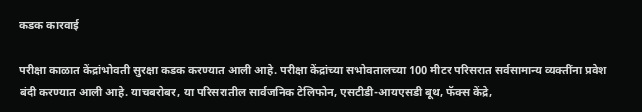कडक कारवाई

परीक्षा काळात केंद्रांभोवती सुरक्षा कडक करण्यात आली आहे. परीक्षा केंद्रांच्या सभोवतालच्या 100 मीटर परिसरात सर्वसामान्य व्यक्तींना प्रवेश बंदी करण्यात आली आहे. याचबरोबर, या परिसरातील सार्वजनिक टेलिफोन, एसटीडी-आयएसडी बूथ, फॅक्स केंद्रे,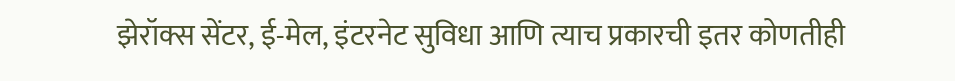झेरॉक्स सेंटर, ई-मेल, इंटरनेट सुविधा आणि त्याच प्रकारची इतर कोणतीही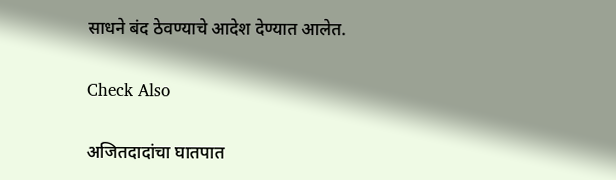साधने बंद ठेवण्याचे आदेश देण्यात आलेत.

Check Also

अजितदादांचा घातपात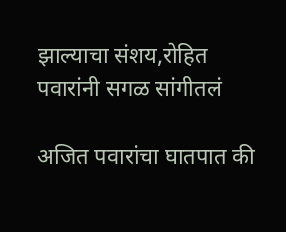झाल्याचा संशय,रोहित पवारांनी सगळ सांगीतलं

अजित पवारांचा घातपात की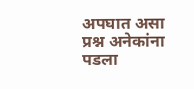अपघात असा प्रश्न अनेकांना पडला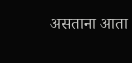असताना आता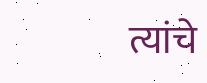त्यांचे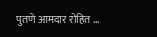पुतणे आमदार रोहित …